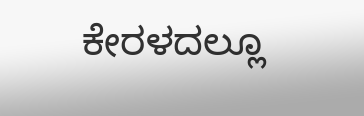ಕೇರಳದಲ್ಲೂ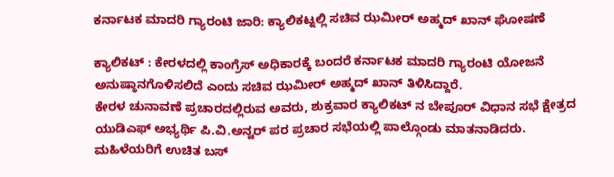ಕರ್ನಾಟಕ ಮಾದರಿ ಗ್ಯಾರಂಟಿ ಜಾರಿ: ಕ್ಯಾಲಿಕಟ್ನಲ್ಲಿ ಸಚಿವ ಝಮೀರ್ ಅಹ್ಮದ್ ಖಾನ್ ಘೋಷಣೆ

ಕ್ಯಾಲಿಕಟ್ : ಕೇರಳದಲ್ಲಿ ಕಾಂಗ್ರೆಸ್ ಅಧಿಕಾರಕ್ಕೆ ಬಂದರೆ ಕರ್ನಾಟಕ ಮಾದರಿ ಗ್ಯಾರಂಟಿ ಯೋಜನೆ ಅನುಷ್ಠಾನಗೊಳಿಸಲಿದೆ ಎಂದು ಸಚಿವ ಝಮೀರ್ ಅಹ್ಮದ್ ಖಾನ್ ತಿಳಿಸಿದ್ದಾರೆ.
ಕೇರಳ ಚುನಾವಣೆ ಪ್ರಚಾರದಲ್ಲಿರುವ ಅವರು, ಶುಕ್ರವಾರ ಕ್ಯಾಲಿಕಟ್ ನ ಬೇಪೂರ್ ವಿಧಾನ ಸಭೆ ಕ್ಷೇತ್ರದ ಯುಡಿಎಫ್ ಅಭ್ಯರ್ಥಿ ಪಿ.ವಿ.ಅನ್ವರ್ ಪರ ಪ್ರಚಾರ ಸಭೆಯಲ್ಲಿ ಪಾಲ್ಗೊಂಡು ಮಾತನಾಡಿದರು.
ಮಹಿಳೆಯರಿಗೆ ಉಚಿತ ಬಸ್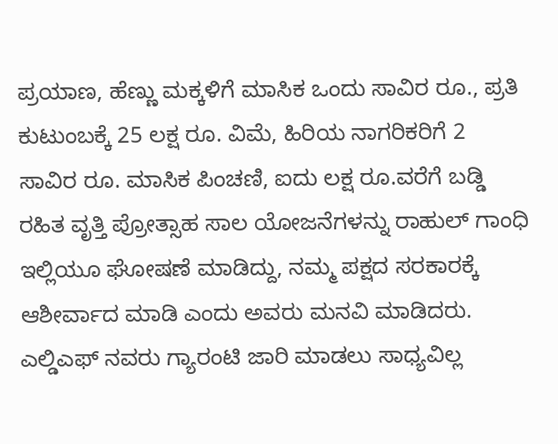ಪ್ರಯಾಣ, ಹೆಣ್ಣು ಮಕ್ಕಳಿಗೆ ಮಾಸಿಕ ಒಂದು ಸಾವಿರ ರೂ., ಪ್ರತಿ ಕುಟುಂಬಕ್ಕೆ 25 ಲಕ್ಷ ರೂ. ವಿಮೆ, ಹಿರಿಯ ನಾಗರಿಕರಿಗೆ 2 ಸಾವಿರ ರೂ. ಮಾಸಿಕ ಪಿಂಚಣಿ, ಐದು ಲಕ್ಷ ರೂ.ವರೆಗೆ ಬಡ್ಡಿ ರಹಿತ ವೃತ್ತಿ ಪ್ರೋತ್ಸಾಹ ಸಾಲ ಯೋಜನೆಗಳನ್ನು ರಾಹುಲ್ ಗಾಂಧಿ ಇಲ್ಲಿಯೂ ಘೋಷಣೆ ಮಾಡಿದ್ದು, ನಮ್ಮ ಪಕ್ಷದ ಸರಕಾರಕ್ಕೆ ಆಶೀರ್ವಾದ ಮಾಡಿ ಎಂದು ಅವರು ಮನವಿ ಮಾಡಿದರು.
ಎಲ್ಡಿಎಫ್ ನವರು ಗ್ಯಾರಂಟಿ ಜಾರಿ ಮಾಡಲು ಸಾಧ್ಯವಿಲ್ಲ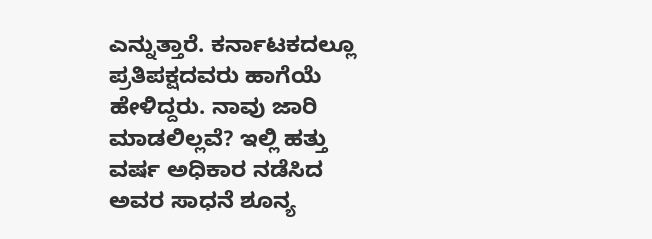ಎನ್ನುತ್ತಾರೆ. ಕರ್ನಾಟಕದಲ್ಲೂ ಪ್ರತಿಪಕ್ಷದವರು ಹಾಗೆಯೆ ಹೇಳಿದ್ದರು. ನಾವು ಜಾರಿ ಮಾಡಲಿಲ್ಲವೆ? ಇಲ್ಲಿ ಹತ್ತು ವರ್ಷ ಅಧಿಕಾರ ನಡೆಸಿದ ಅವರ ಸಾಧನೆ ಶೂನ್ಯ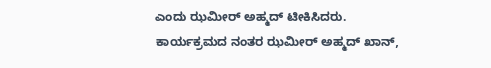ಎಂದು ಝಮೀರ್ ಅಹ್ಮದ್ ಟೀಕಿಸಿದರು.
ಕಾರ್ಯಕ್ರಮದ ನಂತರ ಝಮೀರ್ ಅಹ್ಮದ್ ಖಾನ್,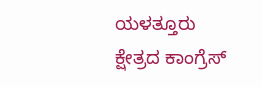ಯಳತ್ತೂರು ಕ್ಷೇತ್ರದ ಕಾಂಗ್ರೆಸ್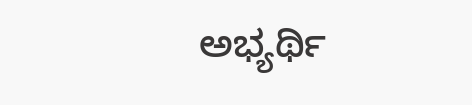ಅಭ್ಯರ್ಥಿ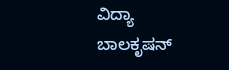ವಿದ್ಯಾ ಬಾಲಕೃಷನ್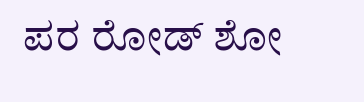ಪರ ರೋಡ್ ಶೋ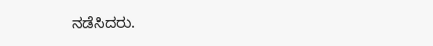ನಡೆಸಿದರು.